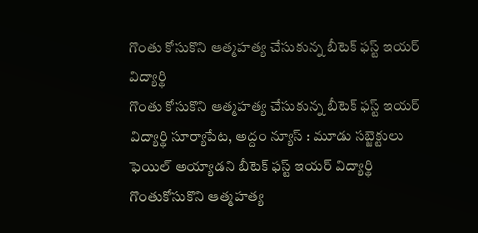గొంతు కోసుకొని ఆత్మహత్య చేసుకున్న బీటెక్ ఫస్ట్ ఇయర్ విద్యార్థి
గొంతు కోసుకొని ఆత్మహత్య చేసుకున్న బీటెక్ ఫస్ట్ ఇయర్ విద్యార్థి సూర్యాపేట, అద్దం న్యూస్ : మూడు సబ్జెక్టులు ఫెయిల్ అయ్యాడని బీటెక్ ఫస్ట్ ఇయర్ విద్యార్థి గొంతుకోసుకొని ఆత్మహత్య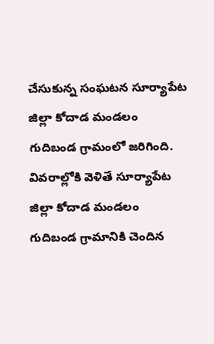చేసుకున్న సంఘటన సూర్యాపేట జిల్లా కోదాడ మండలం గుదిబండ గ్రామంలో జరిగింది. వివరాల్లోకి వెళితే సూర్యాపేట జిల్లా కోదాడ మండలం గుదిబండ గ్రామానికి చెందిన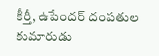కీర్తీ, ఉపేందర్ దంపతుల కుమారుడు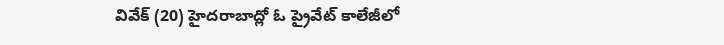వివేక్ (20) హైదరాబాద్లో ఓ ప్రైవేట్ కాలేజీలో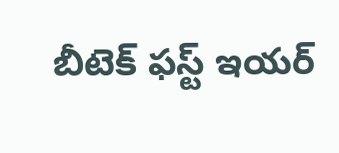బీటెక్ ఫస్ట్ ఇయర్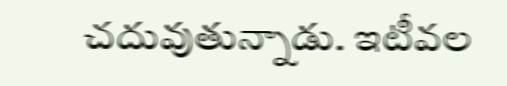చదువుతున్నాడు. ఇటీవల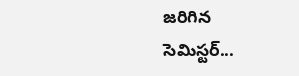జరిగిన సెమిస్టర్...